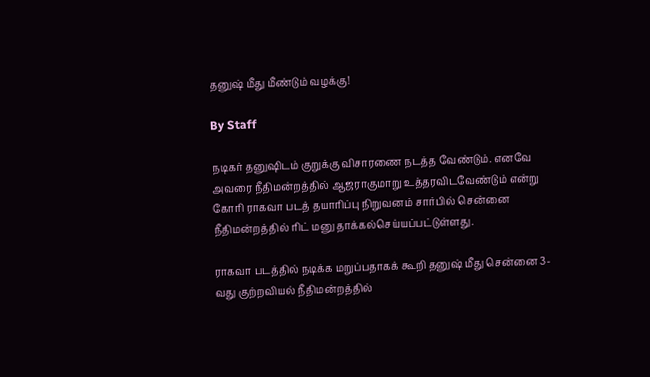தனுஷ் மீது மீண்டும் வழக்கு!

By Staff

நடிகர் தனுஷிடம் குறுக்கு விசாரணை நடத்த வேண்டும். எனவே அவரை நீதிமன்றத்தில் ஆஜராகுமாறு உத்தரவிடவேண்டும் என்று கோரி ராகவா படத் தயாரிப்பு நிறுவனம் சார்பில் சென்னை நீதிமன்றத்தில் ரிட் மனு தாக்கல்செய்யப்பட்டுள்ளது.

ராகவா படத்தில் நடிக்க மறுப்பதாகக் கூறி தனுஷ் மீது சென்னை 3-வது குற்றவியல் நீதிமன்றத்தில்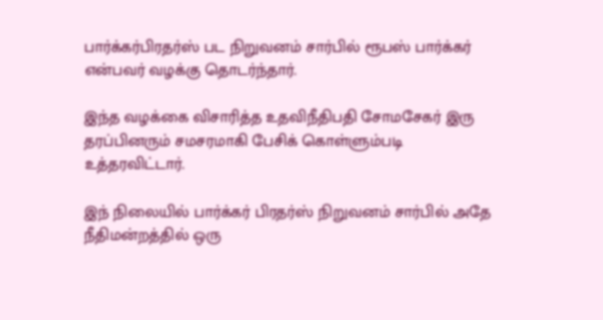பார்க்கர்பிரதர்ஸ் பட நிறுவனம் சார்பில் ரூபஸ் பார்க்கர் என்பவர் வழக்கு தொடர்ந்தார்.

இந்த வழக்கை விசாரித்த உதவிநீதிபதி சோமசேகர் இரு தரப்பினரும் சமசரமாகி பேசிக் கொள்ளும்படி உத்தரவிட்டார்.

இந் நிலையில் பார்க்கர் பிரதர்ஸ் நிறுவனம் சார்பில் அதே நீதிமன்றத்தில் ஒரு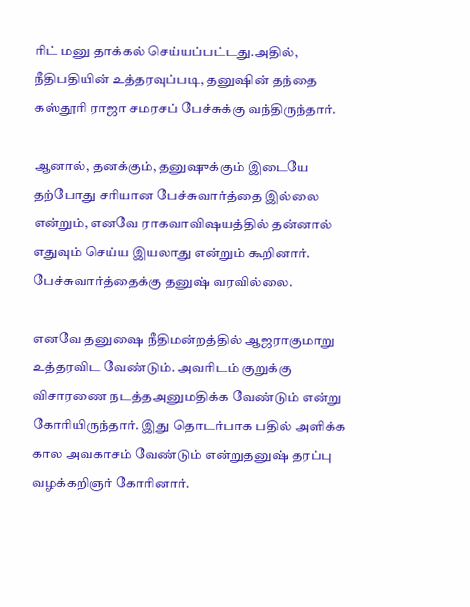ரிட் மனு தாக்கல் செய்யப்பட்டது.அதில், நீதிபதியின் உத்தரவுப்படி, தனுஷின் தந்தை கஸ்தூரி ராஜா சமரசப் பேச்சுக்கு வந்திருந்தார்.

ஆனால், தனக்கும், தனுஷுக்கும் இடையே தற்போது சரியான பேச்சுவார்த்தை இல்லை என்றும், எனவே ராகவாவிஷயத்தில் தன்னால் எதுவும் செய்ய இயலாது என்றும் கூறினார். பேச்சுவார்த்தைக்கு தனுஷ் வரவில்லை.

எனவே தனுஷை நீதிமன்றத்தில் ஆஜராகுமாறு உத்தரவிட வேண்டும். அவரிடம் குறுக்கு விசாரணை நடத்தஅனுமதிக்க வேண்டும் என்று கோரியிருந்தார். இது தொடர்பாக பதில் அளிக்க கால அவகாசம் வேண்டும் என்றுதனுஷ் தரப்பு வழக்கறிஞர் கோரினார்.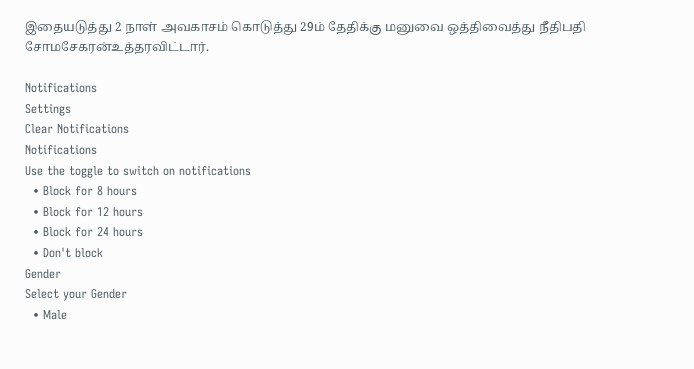இதையடுத்து 2 நாள் அவகாசம் கொடுத்து 29ம் தேதிக்கு மனுவை ஒத்திவைத்து நீதிபதி சோமசேகரன்உத்தரவிட்டார்.

Notifications
Settings
Clear Notifications
Notifications
Use the toggle to switch on notifications
  • Block for 8 hours
  • Block for 12 hours
  • Block for 24 hours
  • Don't block
Gender
Select your Gender
  • Male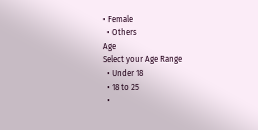• Female
  • Others
Age
Select your Age Range
  • Under 18
  • 18 to 25
  •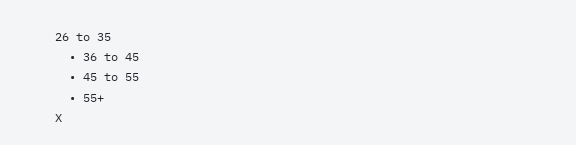26 to 35
  • 36 to 45
  • 45 to 55
  • 55+
X